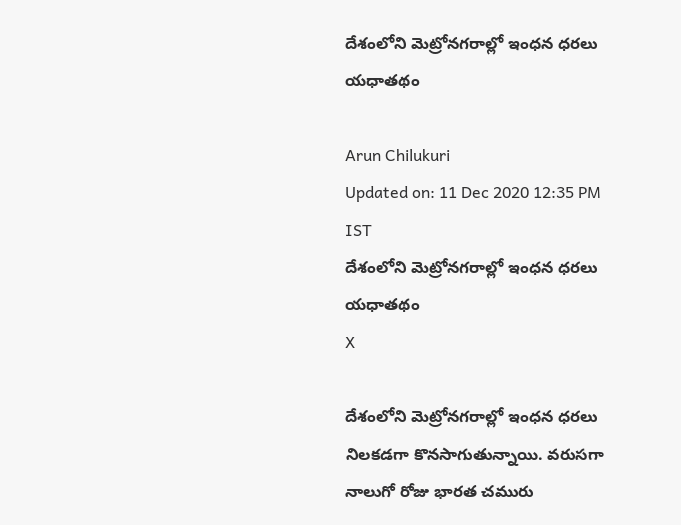దేశంలోని మెట్రోనగరాల్లో ఇంధన ధరలు యధాతథం

Arun Chilukuri
Updated on: 11 Dec 2020 12:35 PM IST
దేశంలోని మెట్రోనగరాల్లో ఇంధన ధరలు యధాతథం
X

దేశంలోని మెట్రోనగరాల్లో ఇంధన ధరలు నిలకడగా కొనసాగుతున్నాయి. వరుసగా నాలుగో రోజు భారత చమురు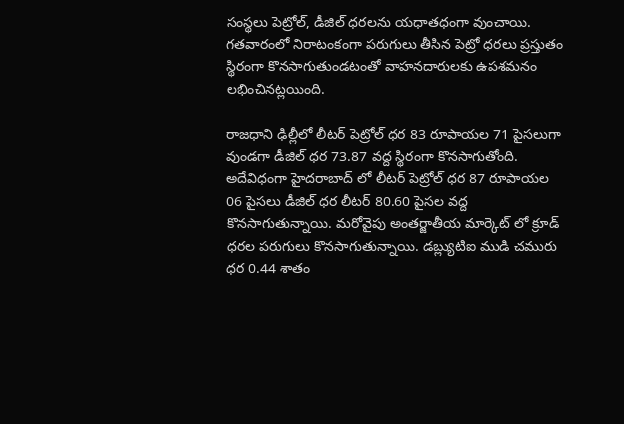సంస్థలు పెట్రోల్‌, డీజిల్‌ ధరలను యధాతధంగా వుంచాయి. గతవారంలో నిరాటంకంగా పరుగులు తీసిన పెట్రో ధరలు ప్రస్తుతం స్థిరంగా కొనసాగుతుండటంతో వాహనదారులకు ఉపశమనం లభించినట్లయింది.

రాజధాని ఢిల్లీలో లీటర్‌ పెట్రోల్‌ ధర 83 రూపాయల 71 పైసలుగా వుండగా డీజిల్‌ ధర 73.87 వద్ద స్థిరంగా కొనసాగుతోంది. అదేవిధంగా హైదరాబాద్ లో లీటర్ పెట్రోల్ ధర 87 రూపాయల 06 పైసలు డీజిల్ ధర లీటర్‌ 80.60 పైసల వద్ద కొనసాగుతున్నాయి. మరోవైపు అంతర్జాతీయ మార్కెట్ లో క్రూడ్ ధరల పరుగులు కొనసాగుతున్నాయి. డబ్ల్యుటిఐ ముడి చమురు ధర 0.44 శాతం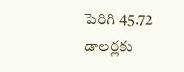పెరిగి 45.72 డాలర్లకు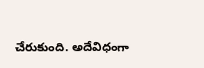చేరుకుంది. అదేవిధంగా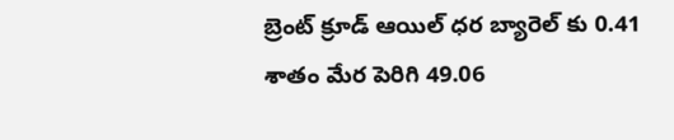బ్రెంట్ క్రూడ్ ఆయిల్ ధర బ్యారెల్ కు 0.41 శాతం మేర పెరిగి 49.06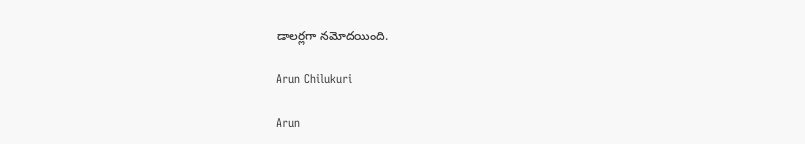డాలర్లగా నమోదయింది.

Arun Chilukuri

Arun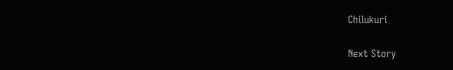Chilukuri

Next Story